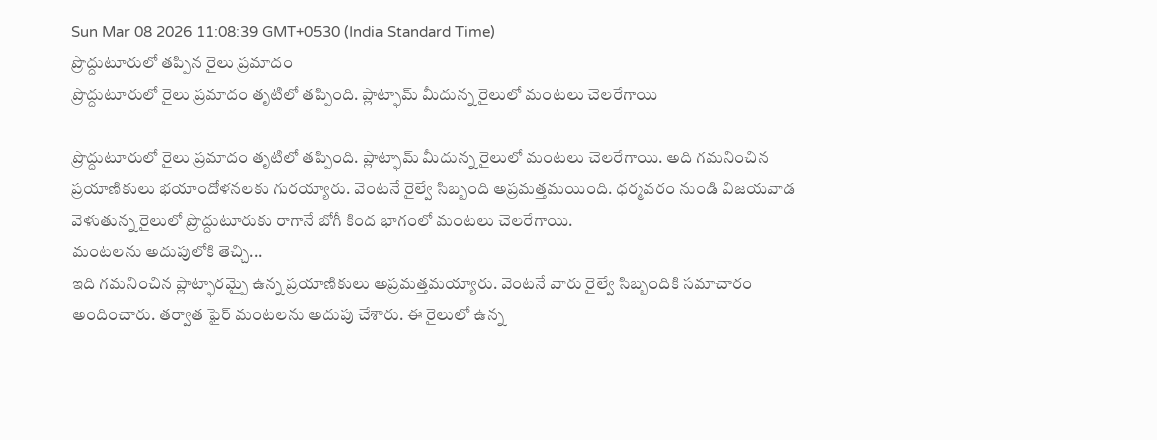Sun Mar 08 2026 11:08:39 GMT+0530 (India Standard Time)
ప్రొద్దుటూరులో తప్పిన రైలు ప్రమాదం
ప్రొద్దుటూరులో రైలు ప్రమాదం తృటిలో తప్పింది. ప్లాట్ఫామ్ మీదున్న రైలులో మంటలు చెలరేగాయి

ప్రొద్దుటూరులో రైలు ప్రమాదం తృటిలో తప్పింది. ప్లాట్ఫామ్ మీదున్న రైలులో మంటలు చెలరేగాయి. అది గమనించిన ప్రయాణికులు భయాందోళనలకు గురయ్యారు. వెంటనే రైల్వే సిబ్బంది అప్రమత్తమయింది. ధర్మవరం నుండి విజయవాడ వెళుతున్న రైలులో ప్రొద్దుటూరుకు రాగానే బోగీ కింద భాగంలో మంటలు చెలరేగాయి.
మంటలను అదుపులోకి తెచ్చి...
ఇది గమనించిన ప్లాట్ఫారమ్పై ఉన్న ప్రయాణికులు అప్రమత్తమయ్యారు. వెంటనే వారు రైల్వే సిబ్బందికి సమాచారం అందించారు. తర్వాత ఫైర్ మంటలను అదుపు చేశారు. ఈ రైలులో ఉన్న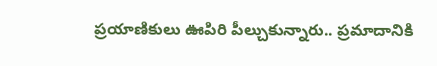ప్రయాణికులు ఊపిరి పీల్చుకున్నారు.. ప్రమాదానికి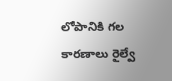లోపానికి గల కారణాలు రైల్వే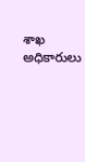శాఖ అధికారులు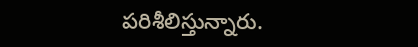పరిశీలిస్తున్నారు.